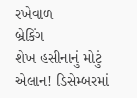રખેવાળ
બ્રેકિંગ
શેખ હસીનાનું મોટું એલાન! ડિસેમ્બરમાં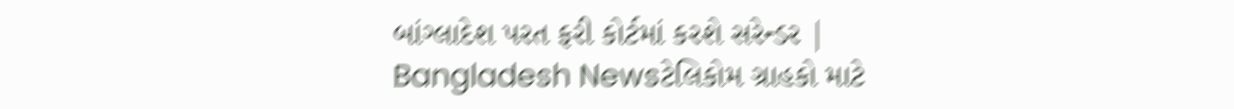બાંગ્લાદેશ પરત ફરી કોર્ટમાં કરશે સરેન્ડર | Bangladesh Newsટેલિકોમ ગ્રાહકો માટે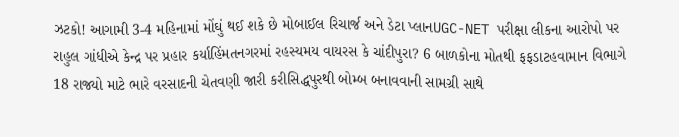ઝટકો! આગામી 3-4 મહિનામાં મોંઘું થઈ શકે છે મોબાઈલ રિચાર્જ અને ડેટા પ્લાનUGC-NET પરીક્ષા લીકના આરોપો પર રાહુલ ગાંધીએ કેન્દ્ર પર પ્રહાર કર્યાહિંમતનગરમાં રહસ્યમય વાયરસ કે ચાંદીપુરા? 6 બાળકોના મોતથી ફફડાટહવામાન વિભાગે 18 રાજ્યો માટે ભારે વરસાદની ચેતવણી જારી કરીસિદ્ધપુરથી બોમ્બ બનાવવાની સામગ્રી સાથે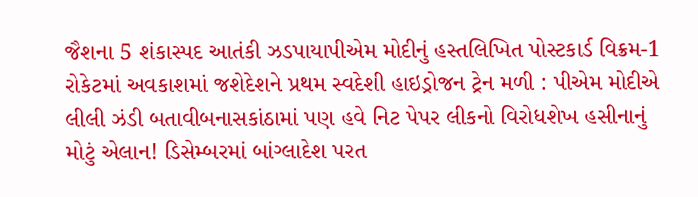જૈશના 5 શંકાસ્પદ આતંકી ઝડપાયાપીએમ મોદીનું હસ્તલિખિત પોસ્ટકાર્ડ વિક્રમ-1 રોકેટમાં અવકાશમાં જશેદેશને પ્રથમ સ્વદેશી હાઇડ્રોજન ટ્રેન મળી : પીએમ મોદીએ લીલી ઝંડી બતાવીબનાસકાંઠામાં પણ હવે નિટ પેપર લીકનો વિરોધશેખ હસીનાનું મોટું એલાન! ડિસેમ્બરમાં બાંગ્લાદેશ પરત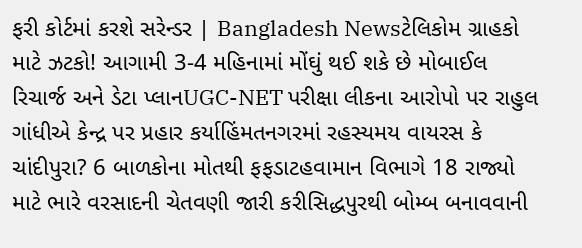ફરી કોર્ટમાં કરશે સરેન્ડર | Bangladesh Newsટેલિકોમ ગ્રાહકો માટે ઝટકો! આગામી 3-4 મહિનામાં મોંઘું થઈ શકે છે મોબાઈલ રિચાર્જ અને ડેટા પ્લાનUGC-NET પરીક્ષા લીકના આરોપો પર રાહુલ ગાંધીએ કેન્દ્ર પર પ્રહાર કર્યાહિંમતનગરમાં રહસ્યમય વાયરસ કે ચાંદીપુરા? 6 બાળકોના મોતથી ફફડાટહવામાન વિભાગે 18 રાજ્યો માટે ભારે વરસાદની ચેતવણી જારી કરીસિદ્ધપુરથી બોમ્બ બનાવવાની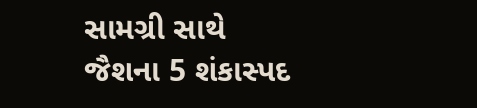સામગ્રી સાથે જૈશના 5 શંકાસ્પદ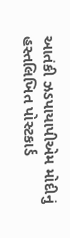આતંકી ઝડપાયાપીએમ મોદીનું હસ્તલિખિત પોસ્ટકાર્ડ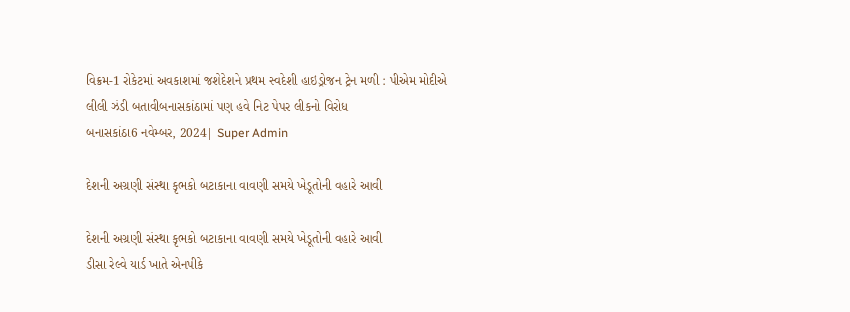વિક્રમ-1 રોકેટમાં અવકાશમાં જશેદેશને પ્રથમ સ્વદેશી હાઇડ્રોજન ટ્રેન મળી : પીએમ મોદીએ લીલી ઝંડી બતાવીબનાસકાંઠામાં પણ હવે નિટ પેપર લીકનો વિરોધ
બનાસકાંઠા6 નવેમ્બર, 2024| Super Admin

દેશની અગ્રણી સંસ્થા કૃભકો બટાકાના વાવણી સમયે ખેડૂતોની વહારે આવી

દેશની અગ્રણી સંસ્થા કૃભકો બટાકાના વાવણી સમયે ખેડૂતોની વહારે આવી
ડીસા રેલ્વે યાર્ડ ખાતે એનપીકે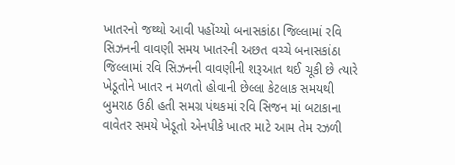ખાતરનો જથ્થો આવી પહોંચ્યો બનાસકાંઠા જિલ્લામાં રવિ સિઝનની વાવણી સમય ખાતરની અછત વચ્ચે બનાસકાંઠા જિલ્લામાં રવિ સિઝનની વાવણીની શરૂઆત થઈ ચૂકી છે ત્યારે ખેડૂતોને ખાતર ન મળતો હોવાની છેલ્લા કેટલાક સમયથી બુમરાઠ ઉઠી હતી સમગ્ર પંથકમાં રવિ સિજન માં બટાકાના વાવેતર સમયે ખેડૂતો એનપીકે ખાતર માટે આમ તેમ રઝળી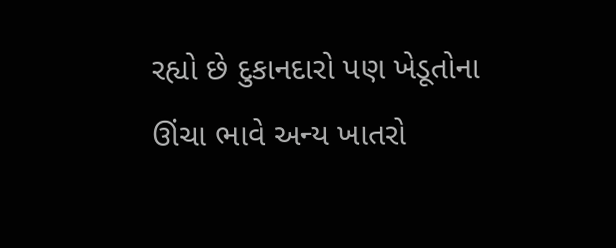રહ્યો છે દુકાનદારો પણ ખેડૂતોના ઊંચા ભાવે અન્ય ખાતરો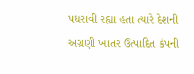પધરાવી રહ્યા હતા ત્યારે દેશની અગ્રણી ખાતર ઉત્પાદિત કંપની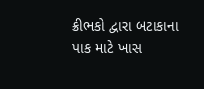ક્રીભકો દ્વારા બટાકાના પાક માટે ખાસ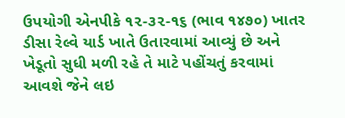ઉપયોગી એનપીકે ૧૨-૩૨-૧૬ (ભાવ ૧૪૭૦) ખાતર ડીસા રેલ્વે યાર્ડ ખાતે ઉતારવામાં આવ્યું છે અને ખેડૂતો સુધી મળી રહે તે માટે પહોંચતું કરવામાં આવશે જેને લઇ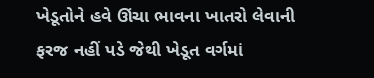ખેડૂતોને હવે ઊંચા ભાવના ખાતરો લેવાની ફરજ નહીં પડે જેથી ખેડૂત વર્ગમાં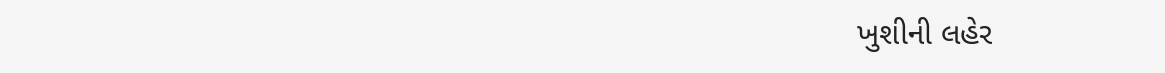ખુશીની લહેર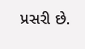પ્રસરી છે.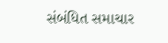સંબંધિત સમાચાર